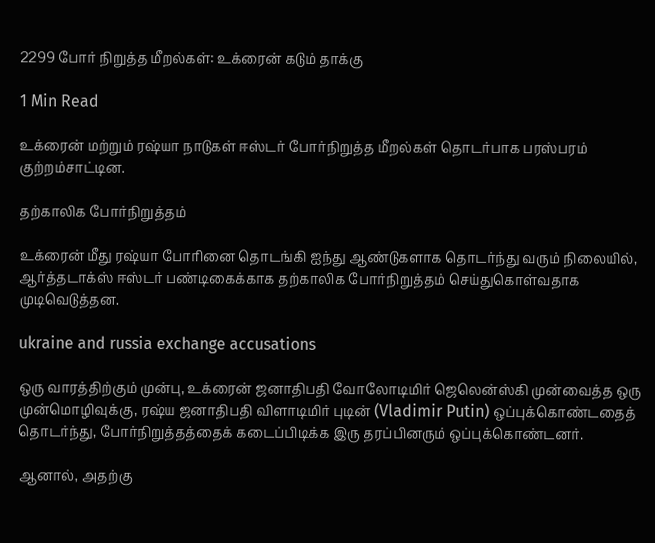2299 போர் நிறுத்த மீறல்கள்: உக்ரைன் கடும் தாக்கு

1 Min Read

உக்ரைன் மற்றும் ரஷ்யா நாடுகள் ஈஸ்டர் போர்நிறுத்த மீறல்கள் தொடர்பாக பரஸ்பரம் குற்றம்சாட்டின.

தற்காலிக போர்நிறுத்தம்

உக்ரைன் மீது ரஷ்யா போரினை தொடங்கி ஐந்து ஆண்டுகளாக தொடர்ந்து வரும் நிலையில், ஆர்த்தடாக்ஸ் ஈஸ்டர் பண்டிகைக்காக தற்காலிக போர்நிறுத்தம் செய்துகொள்வதாக முடிவெடுத்தன.

ukraine and russia exchange accusations

ஒரு வாரத்திற்கும் முன்பு, உக்ரைன் ஜனாதிபதி வோலோடிமிர் ஜெலென்ஸ்கி முன்வைத்த ஒரு முன்மொழிவுக்கு, ரஷ்ய ஜனாதிபதி விளாடிமிர் புடின் (Vladimir Putin) ஒப்புக்கொண்டதைத் தொடர்ந்து, போர்நிறுத்தத்தைக் கடைப்பிடிக்க இரு தரப்பினரும் ஒப்புக்கொண்டனர்.

ஆனால், அதற்கு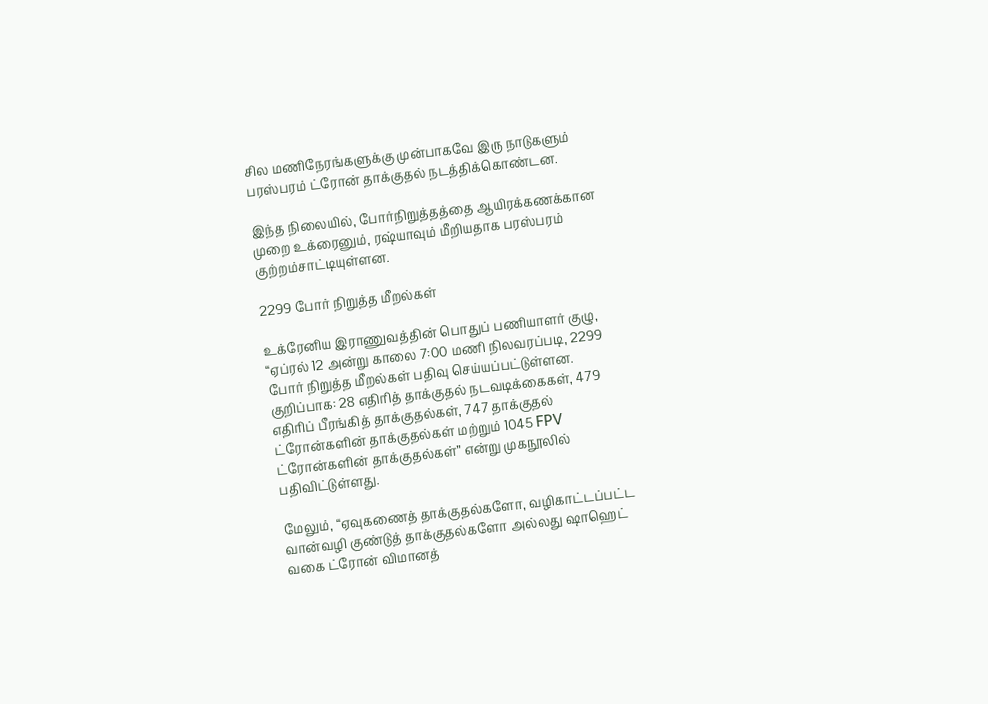சில மணிநேரங்களுக்கு முன்பாகவே இரு நாடுகளும் பரஸ்பரம் ட்ரோன் தாக்குதல் நடத்திக்கொண்டன.

இந்த நிலையில், போர்நிறுத்தத்தை ஆயிரக்கணக்கான முறை உக்ரைனும், ரஷ்யாவும் மீறியதாக பரஸ்பரம் குற்றம்சாட்டியுள்ளன.

2299 போர் நிறுத்த மீறல்கள்

உக்ரேனிய இராணுவத்தின் பொதுப் பணியாளர் குழு, “ஏப்ரல் 12 அன்று காலை 7:00 மணி நிலவரப்படி, 2299 போர் நிறுத்த மீறல்கள் பதிவு செய்யப்பட்டுள்ளன. குறிப்பாக: 28 எதிரித் தாக்குதல் நடவடிக்கைகள், 479 எதிரிப் பீரங்கித் தாக்குதல்கள், 747 தாக்குதல் ட்ரோன்களின் தாக்குதல்கள் மற்றும் 1045 FPV ட்ரோன்களின் தாக்குதல்கள்” என்று முகநூலில் பதிவிட்டுள்ளது.

மேலும், “ஏவுகணைத் தாக்குதல்களோ, வழிகாட்டப்பட்ட வான்வழி குண்டுத் தாக்குதல்களோ அல்லது ஷாஹெட் வகை ட்ரோன் விமானத்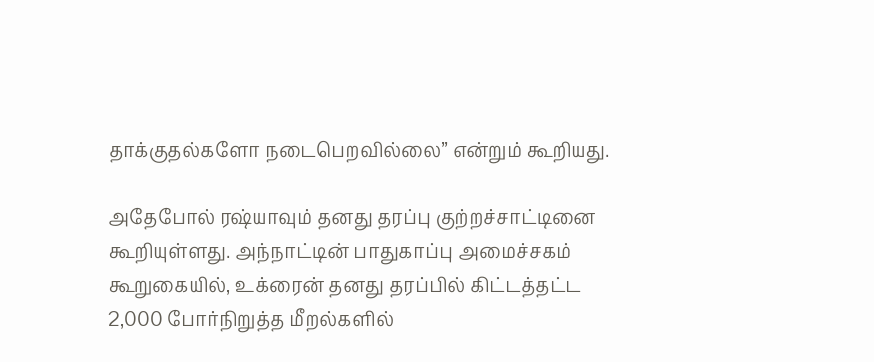தாக்குதல்களோ நடைபெறவில்லை” என்றும் கூறியது.

அதேபோல் ரஷ்யாவும் தனது தரப்பு குற்றச்சாட்டினை கூறியுள்ளது. அந்நாட்டின் பாதுகாப்பு அமைச்சகம் கூறுகையில், உக்ரைன் தனது தரப்பில் கிட்டத்தட்ட 2,000 போர்நிறுத்த மீறல்களில்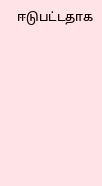ஈடுபட்டதாக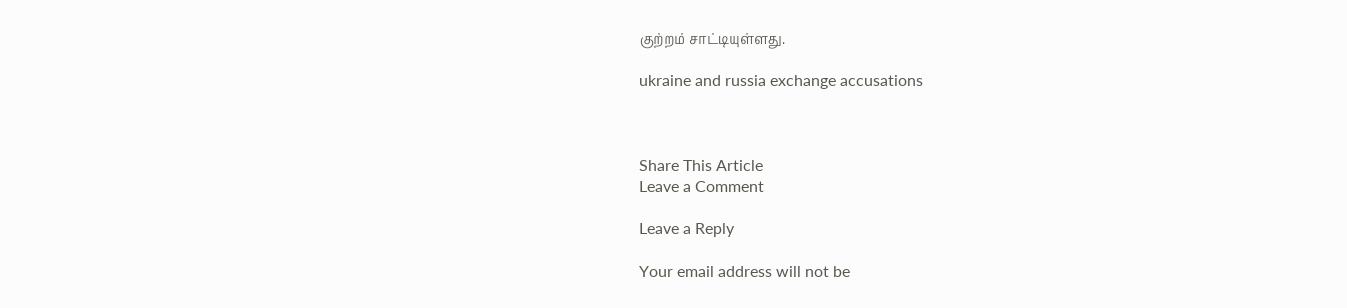குற்றம் சாட்டியுள்ளது.

ukraine and russia exchange accusations



Share This Article
Leave a Comment

Leave a Reply

Your email address will not be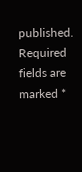published. Required fields are marked *